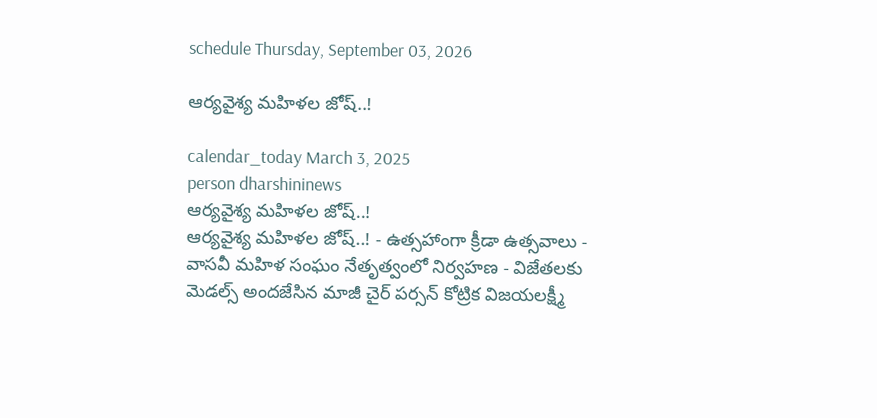schedule Thursday, September 03, 2026

ఆర్యవైశ్య మహిళల జోష్‌..!

calendar_today March 3, 2025
person dharshininews
ఆర్యవైశ్య మహిళల జోష్‌..!
ఆర్యవైశ్య మహిళల జోష్‌..! - ఉత్సహాంగా క్రీడా ఉత్సవాలు - వాసవీ మహిళ సంఘం నేతృత్వంలో నిర్వహణ - విజేతలకు మెడల్స్ అందజేసిన మాజీ చైర్ పర్సన్ కోట్రిక విజయలక్ష్మీ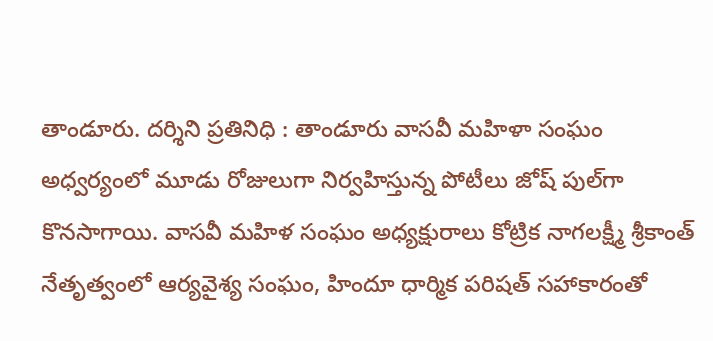తాండూరు. దర్శిని ప్రతినిధి : తాండూరు వాసవీ మహిళా సంఘం అధ్వర్యంలో మూడు రోజులుగా నిర్వహిస్తున్న పోటీలు జోష్‌ పుల్‌గా కొనసాగాయి. వాసవీ మహిళ సంఘం అధ్యక్షురాలు కోట్రిక నాగలక్ష్మీ శ్రీకాంత్ నేతృత్వంలో ఆర్యవైశ్య సంఘం, హిందూ ధార్మిక పరిషత్ సహాకారంతో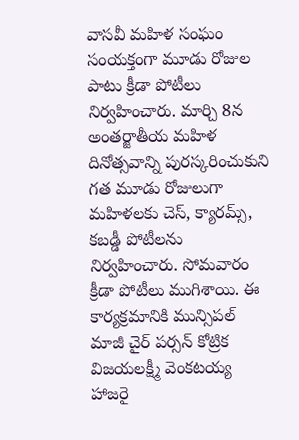వాసవీ మహిళ సంఘం సంయక్తంగా మూడు రోజుల పాటు క్రీడా పోటీలు నిర్వహించారు. మార్చి 8న అంతర్జాతీయ మహిళ దినోత్సవాన్ని పురస్కరించుకుని గత మూడు రోజులుగా మహిళలకు చెస్, క్యారమ్స్, కబడ్డీ పోటీలను నిర్వహించారు. సోమవారం క్రీడా పోటీలు ముగిశాయి. ఈ కార్యక్రమానికి మున్సిపల్ మాజీ చైర్ పర్సన్ కోట్రిక విజయలక్ష్మీ వెంకటయ్య హాజరై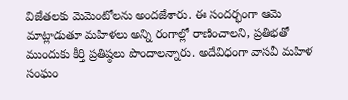విజేతలకు మెమెంటోలను అందజేశారు. ఈ సందర్భంగా ఆమె మాట్లాడుతూ మహిళలు అన్ని రంగాల్లో రాణించాలని, ప్రతిభతో ముందుకు కీర్తి ప్రతిష్ఠలు పొందాలన్నారు. అదేవిధంగా వాసవీ మహిళ సంఘం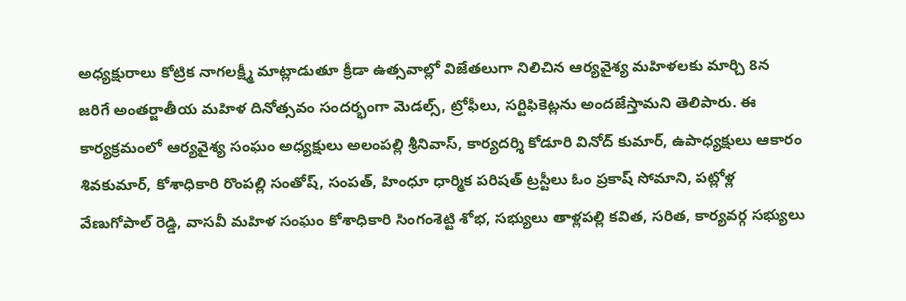అధ్యక్షురాలు కోట్రిక నాగలక్ష్మీ మాట్లాడుతూ క్రీడా ఉత్సవాల్లో విజేతలుగా నిలిచిన ఆర్యవైశ్య మహిళలకు మార్చి 8న జరిగే అంతర్జాతీయ మహిళ దినోత్సవం సందర్భంగా మెడల్స్, ట్రోఫీలు, సర్టిఫికెట్లను అందజేస్తామని తెలిపారు. ఈ కార్యక్రమంలో ఆర్యవైశ్య సంఘం అధ్యక్షులు అలంపల్లి శ్రీనివాస్, కార్యదర్శి కోడూరి వినోద్ కుమార్, ఉపాధ్యక్షులు ఆకారం శివకుమార్, కోశాధికారి రొంపల్లి సంతోష్, సంపత్, హింధూ ధార్మిక పరిషత్ ట్రస్టీలు ఓం ప్రకాష్ సోమాని, పట్లోళ్ల వేణుగోపాల్ రెడ్డి, వాసవీ మహిళ సంఘం కోశాధికారి సింగంశెట్టి శోభ, సభ్యులు తాళ్లపల్లి కవిత, సరిత, కార్యవర్గ సభ్యులు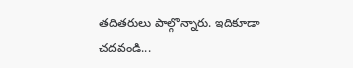తదితరులు పాల్గొన్నారు. ఇదికూడా చదవండి...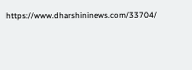https://www.dharshininews.com/33704/